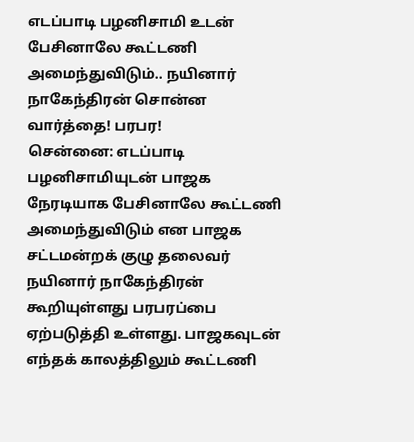எடப்பாடி பழனிசாமி உடன் பேசினாலே கூட்டணி அமைந்துவிடும்.. நயினார் நாகேந்திரன் சொன்ன வார்த்தை! பரபர!
சென்னை: எடப்பாடி பழனிசாமியுடன் பாஜக நேரடியாக பேசினாலே கூட்டணி அமைந்துவிடும் என பாஜக சட்டமன்றக் குழு தலைவர் நயினார் நாகேந்திரன் கூறியுள்ளது பரபரப்பை ஏற்படுத்தி உள்ளது. பாஜகவுடன் எந்தக் காலத்திலும் கூட்டணி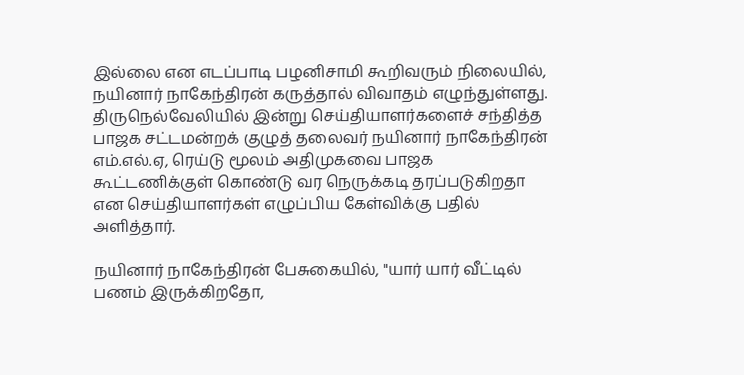இல்லை என எடப்பாடி பழனிசாமி கூறிவரும் நிலையில், நயினார் நாகேந்திரன் கருத்தால் விவாதம் எழுந்துள்ளது.
திருநெல்வேலியில் இன்று செய்தியாளர்களைச் சந்தித்த பாஜக சட்டமன்றக் குழுத் தலைவர் நயினார் நாகேந்திரன் எம்.எல்.ஏ, ரெய்டு மூலம் அதிமுகவை பாஜக கூட்டணிக்குள் கொண்டு வர நெருக்கடி தரப்படுகிறதா என செய்தியாளர்கள் எழுப்பிய கேள்விக்கு பதில் அளித்தார்.

நயினார் நாகேந்திரன் பேசுகையில், "யார் யார் வீட்டில் பணம் இருக்கிறதோ,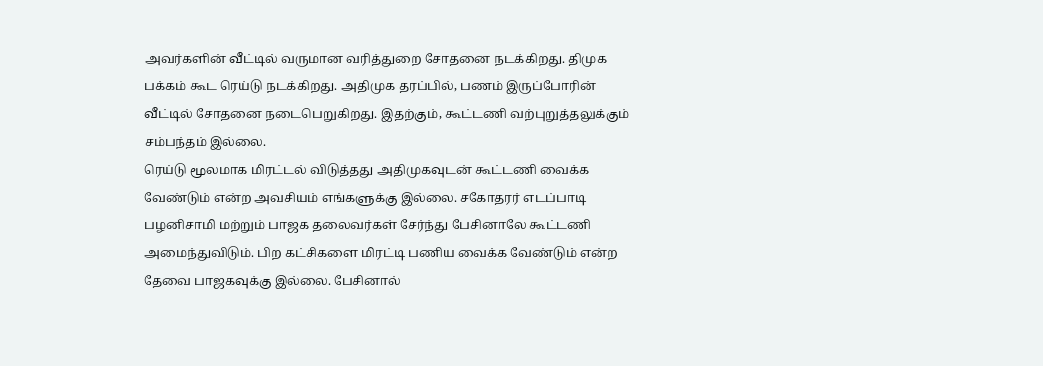அவர்களின் வீட்டில் வருமான வரித்துறை சோதனை நடக்கிறது. திமுக பக்கம் கூட ரெய்டு நடக்கிறது. அதிமுக தரப்பில், பணம் இருப்போரின் வீட்டில் சோதனை நடைபெறுகிறது. இதற்கும், கூட்டணி வற்புறுத்தலுக்கும் சம்பந்தம் இல்லை.
ரெய்டு மூலமாக மிரட்டல் விடுத்தது அதிமுகவுடன் கூட்டணி வைக்க வேண்டும் என்ற அவசியம் எங்களுக்கு இல்லை. சகோதரர் எடப்பாடி பழனிசாமி மற்றும் பாஜக தலைவர்கள் சேர்ந்து பேசினாலே கூட்டணி அமைந்துவிடும். பிற கட்சிகளை மிரட்டி பணிய வைக்க வேண்டும் என்ற தேவை பாஜகவுக்கு இல்லை. பேசினால்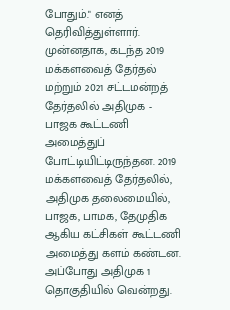போதும்." எனத் தெரிவித்துள்ளார்.
முன்னதாக, கடந்த 2019 மக்களவைத் தேர்தல் மற்றும் 2021 சட்டமன்றத் தேர்தலில் அதிமுக - பாஜக கூட்டணி அமைத்துப் போட்டியிட்டிருந்தன. 2019 மக்களவைத் தேர்தலில், அதிமுக தலைமையில், பாஜக, பாமக, தேமுதிக ஆகிய கட்சிகள் கூட்டணி அமைத்து களம் கண்டன. அப்போது அதிமுக 1 தொகுதியில் வென்றது.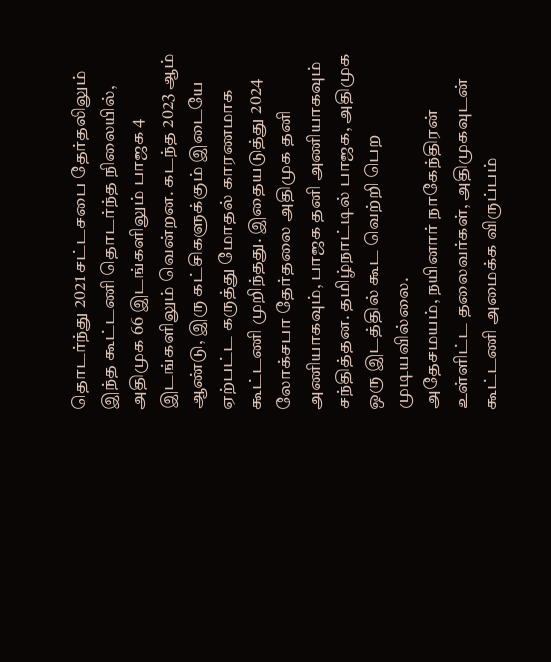தொடர்ந்து 2021 சட்டசபை தேர்தலிலும் இந்த கூட்டணி தொடர்ந்த நிலையில், அதிமுக 66 இடங்களிலும் பாஜக 4 இடங்களிலும் வென்றன. கடந்த 2023 ஆம் ஆண்டு, இரு கட்சிகளுக்கும் இடையே ஏற்பட்ட கருத்து மோதல் காரணமாக கூட்டணி முறிந்தது. இதையடுத்து 2024 லோக்சபா தேர்தலை அதிமுக தனி அணியாகவும், பாஜக தனி அணியாகவும் சந்தித்தன. தமிழ்நாட்டில் பாஜக, அதிமுக ஒரு இடத்தில் கூட வெற்றி பெற முடியவில்லை.
அதேசமயம், நயினார் நாகேந்திரன் உள்ளிட்ட தலைவர்கள், அதிமுகவுடன் கூட்டணி அமைக்க விருப்பம்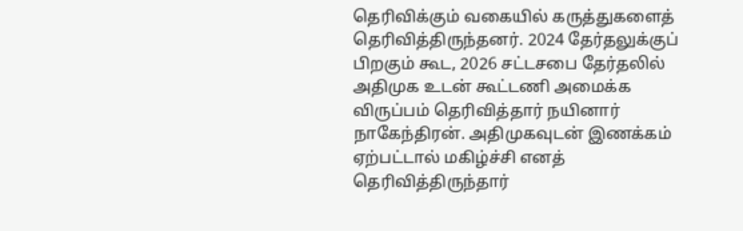தெரிவிக்கும் வகையில் கருத்துகளைத் தெரிவித்திருந்தனர். 2024 தேர்தலுக்குப் பிறகும் கூட, 2026 சட்டசபை தேர்தலில் அதிமுக உடன் கூட்டணி அமைக்க விருப்பம் தெரிவித்தார் நயினார் நாகேந்திரன். அதிமுகவுடன் இணக்கம் ஏற்பட்டால் மகிழ்ச்சி எனத் தெரிவித்திருந்தார்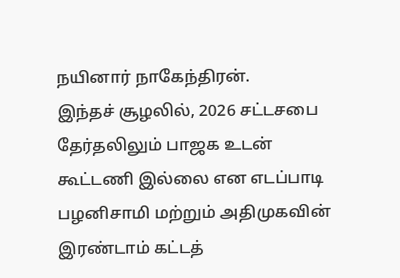நயினார் நாகேந்திரன்.
இந்தச் சூழலில், 2026 சட்டசபை தேர்தலிலும் பாஜக உடன் கூட்டணி இல்லை என எடப்பாடி பழனிசாமி மற்றும் அதிமுகவின் இரண்டாம் கட்டத்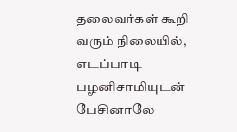தலைவர்கள் கூறி வரும் நிலையில், எடப்பாடி பழனிசாமியுடன் பேசினாலே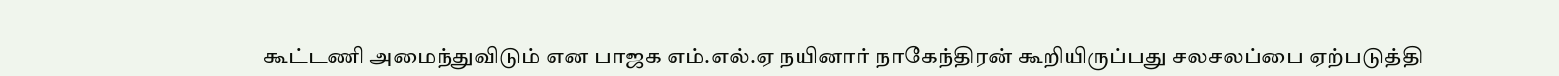கூட்டணி அமைந்துவிடும் என பாஜக எம்.எல்.ஏ நயினார் நாகேந்திரன் கூறியிருப்பது சலசலப்பை ஏற்படுத்தி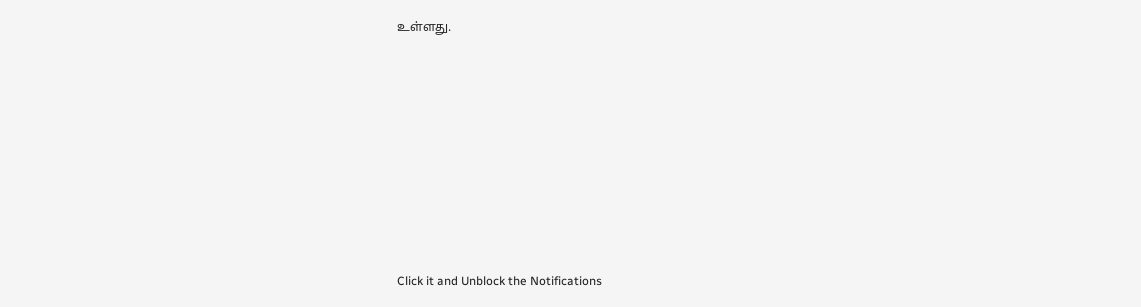உள்ளது.












Click it and Unblock the Notifications